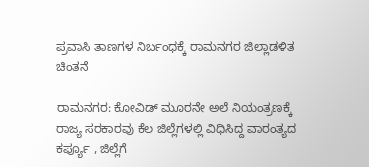ಪ್ರವಾಸಿ ತಾಣಗಳ ನಿರ್ಬಂಧಕ್ಕೆ ರಾಮನಗರ ಜಿಲ್ಲಾಡಳಿತ ಚಿಂತನೆ

ರಾಮನಗರ: ಕೋವಿಡ್ ಮೂರನೇ ಅಲೆ ನಿಯಂತ್ರಣಕ್ಕೆ ರಾಜ್ಯ ಸರಕಾರವು ಕೆಲ ಜಿಲ್ಲೆಗಳಲ್ಲಿ ವಿಧಿಸಿದ್ದ ವಾರಂತ್ಯದ ಕರ್ಪ್ಯೂ , ಜಿಲ್ಲೆಗೆ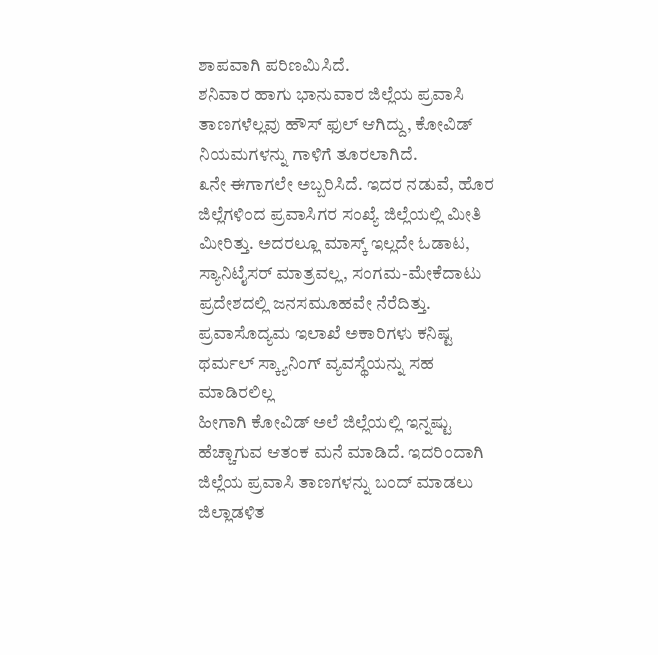ಶಾಪವಾಗಿ ಪರಿಣಮಿಸಿದೆ.
ಶನಿವಾರ ಹಾಗು ಭಾನುವಾರ ಜಿಲ್ಲೆಯ ಪ್ರವಾಸಿ ತಾಣಗಳೆಲ್ಲವು ಹೌಸ್ ಫುಲ್ ಆಗಿದ್ದು, ಕೋವಿಡ್ ನಿಯಮಗಳನ್ನು ಗಾಳಿಗೆ ತೂರಲಾಗಿದೆ.
೩ನೇ ಈಗಾಗಲೇ ಅಬ್ಬರಿಸಿದೆ. ಇದರ ನಡುವೆ, ಹೊರ ಜಿಲ್ಲೆಗಳಿಂದ ಪ್ರವಾಸಿಗರ ಸಂಖ್ಯೆ ಜಿಲ್ಲೆಯಲ್ಲಿ ಮೀತಿ ಮೀರಿತ್ತು. ಅದರಲ್ಲೂ ಮಾಸ್ಕ್ ಇಲ್ಲದೇ ಓಡಾಟ, ಸ್ಯಾನಿಟೈಸರ್ ಮಾತ್ರವಲ್ಲ, ಸಂಗಮ-ಮೇಕೆದಾಟು ಪ್ರದೇಶದಲ್ಲಿ ಜನಸಮೂಹವೇ ನೆರೆದಿತ್ತು. ಪ್ರವಾಸೊದ್ಯಮ ಇಲಾಖೆ ಅಕಾರಿಗಳು ಕನಿಷ್ಟ ಥರ್ಮಲ್ ಸ್ಕ್ಯಾನಿಂಗ್ ವ್ಯವಸ್ಥೆಯನ್ನು ಸಹ ಮಾಡಿರಲಿಲ್ಲ
ಹೀಗಾಗಿ ಕೋವಿಡ್ ಅಲೆ ಜಿಲ್ಲೆಯಲ್ಲಿ ಇನ್ನಷ್ಟು ಹೆಚ್ಚಾಗುವ ಆತಂಕ ಮನೆ ಮಾಡಿದೆ. ಇದರಿಂದಾಗಿ ಜಿಲ್ಲೆಯ ಪ್ರವಾಸಿ ತಾಣಗಳನ್ನು ಬಂದ್ ಮಾಡಲು ಜಿಲ್ಲಾಡಳಿತ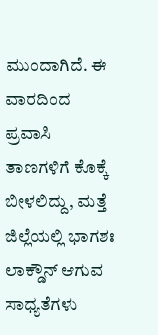ಮುಂದಾಗಿದೆ. ಈ ವಾರದಿಂದ ಪ್ರವಾಸಿ ತಾಣಗಳಿಗೆ ಕೊಕ್ಕೆ ಬೀಳಲಿದ್ದು, ಮತ್ತೆ ಜಿಲ್ಲೆಯಲ್ಲಿ ಭಾಗಶಃ ಲಾಕ್ಡೌನ್ ಆಗುವ ಸಾಧ್ಯತೆಗಳು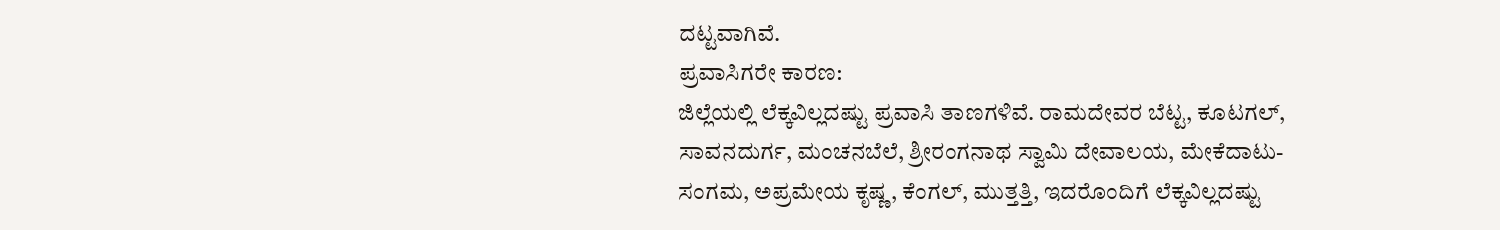ದಟ್ಟವಾಗಿವೆ.
ಪ್ರವಾಸಿಗರೇ ಕಾರಣ:
ಜಿಲ್ಲೆಯಲ್ಲಿ ಲೆಕ್ಕವಿಲ್ಲದಷ್ಟು ಪ್ರವಾಸಿ ತಾಣಗಳಿವೆ. ರಾಮದೇವರ ಬೆಟ್ಟ, ಕೂಟಗಲ್, ಸಾವನದುರ್ಗ, ಮಂಚನಬೆಲೆ, ಶ್ರೀರಂಗನಾಥ ಸ್ವಾಮಿ ದೇವಾಲಯ, ಮೇಕೆದಾಟು-ಸಂಗಮ, ಅಪ್ರಮೇಯ ಕೃಷ್ಣ, ಕೆಂಗಲ್, ಮುತ್ತತ್ತಿ, ಇದರೊಂದಿಗೆ ಲೆಕ್ಕವಿಲ್ಲದಷ್ಟು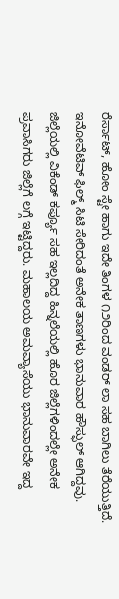ರೆರ್ಸಾಟ್, ಹೋಂ ಸ್ಟೇ ಹಾಗು ಇದೇ ತಿಂಗಳ ೧೨ರಿಂದ ವಂಡರ್ ಲಾ ಸಹ ಬಾಗಿಲು ತೆರೆಯುತ್ತಿದೆ. ಇನೋವೆಟಿವ್ ಫಿಲ್ಮ್ ಸಿಟಿ ಸೇರಿದಂತೆ ಅನೇಕ ತಾಣಗಳು ಭಾನುವಾರ ಹೌಸ್ಫುಲ್ ಆಗಿದ್ದವು. ಜಿಲ್ಲೆಯಲ್ಲಿ ವಿಕೆಂಡ್ ಕರ್ಪ್ಯೂ ಸಹ ಇಲ್ಲದಿದ್ದ ಹಿನ್ನಲೆಯಲ್ಲಿ ಹೊರ ಜಿಲ್ಲೆಗಳಿಂದಲ್ಲೇ ಅನೇಕ ಪ್ರವಾಸಿಗರು ಜಿಲ್ಲೆಗೆ ಲಗ್ಗೆ ಇಟ್ಟಿದ್ದರು. ಮಹಾಲಯ ಅಮವ್ಯಾಸೆಯು ಭಾನುವಾರವೇ ಇದ್ದ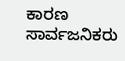ಕಾರಣ ಸಾರ್ವಜನಿಕರು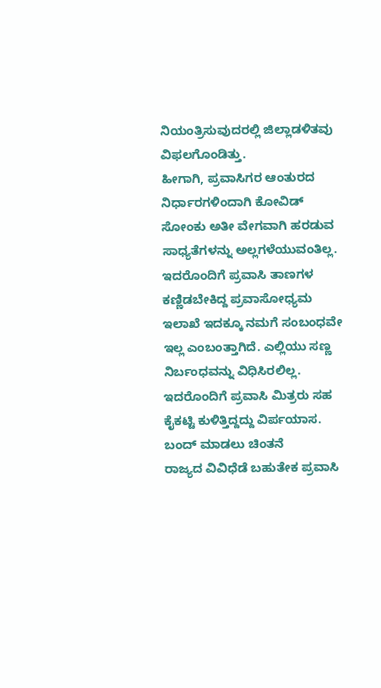ನಿಯಂತ್ರಿಸುವುದರಲ್ಲಿ ಜಿಲ್ಲಾಡಳಿತವು ವಿಫಲಗೊಂಡಿತ್ತು.
ಹೀಗಾಗಿ, ಪ್ರವಾಸಿಗರ ಆಂತುರದ ನಿರ್ಧಾರಗಳಿಂದಾಗಿ ಕೋವಿಡ್ ಸೋಂಕು ಅತೀ ವೇಗವಾಗಿ ಹರಡುವ ಸಾಧ್ಯತೆಗಳನ್ನು ಅಲ್ಲಗಳೆಯುವಂತಿಲ್ಲ.
ಇದರೊಂದಿಗೆ ಪ್ರವಾಸಿ ತಾಣಗಳ ಕಣ್ಣಿಡಬೇಕಿದ್ದ ಪ್ರವಾಸೋಧ್ಯಮ ಇಲಾಖೆ ಇದಕ್ಕೂ ನಮಗೆ ಸಂಬಂಧವೇ ಇಲ್ಲ ಎಂಬಂತ್ತಾಗಿದೆ. ಎಲ್ಲಿಯು ಸಣ್ಣ ನಿರ್ಬಂಧವನ್ನು ವಿಧಿಸಿರಲಿಲ್ಲ. ಇದರೊಂದಿಗೆ ಪ್ರವಾಸಿ ಮಿತ್ರರು ಸಹ ಕೈಕಟ್ಟಿ ಕುಳಿತ್ತಿದ್ದದ್ದು ವಿರ್ಪಯಾಸ.
ಬಂದ್ ಮಾಡಲು ಚಿಂತನೆ
ರಾಜ್ಯದ ವಿವಿಧೆಡೆ ಬಹುತೇಕ ಪ್ರವಾಸಿ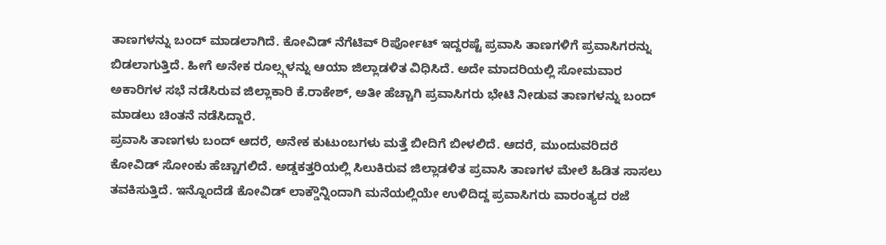ತಾಣಗಳನ್ನು ಬಂದ್ ಮಾಡಲಾಗಿದೆ. ಕೋವಿಡ್ ನೆಗೆಟಿವ್ ರಿರ್ಪೋಟ್ ಇದ್ದರಷ್ಟೆ ಪ್ರವಾಸಿ ತಾಣಗಳಿಗೆ ಪ್ರವಾಸಿಗರನ್ನು ಬಿಡಲಾಗುತ್ತಿದೆ. ಹೀಗೆ ಅನೇಕ ರೂಲ್ಸ್ಗಳನ್ನು ಆಯಾ ಜಿಲ್ಲಾಡಳಿತ ವಿಧಿಸಿದೆ. ಅದೇ ಮಾದರಿಯಲ್ಲಿ ಸೋಮವಾರ ಅಕಾರಿಗಳ ಸಭೆ ನಡೆಸಿರುವ ಜಿಲ್ಲಾಕಾರಿ ಕೆ.ರಾಕೇಶ್, ಅತೀ ಹೆಚ್ಚಾಗಿ ಪ್ರವಾಸಿಗರು ಭೇಟಿ ನೀಡುವ ತಾಣಗಳನ್ನು ಬಂದ್ ಮಾಡಲು ಚಿಂತನೆ ನಡೆಸಿದ್ದಾರೆ.
ಪ್ರವಾಸಿ ತಾಣಗಳು ಬಂದ್ ಆದರೆ, ಅನೇಕ ಕುಟುಂಬಗಳು ಮತ್ತೆ ಬೀದಿಗೆ ಬೀಳಲಿದೆ. ಆದರೆ, ಮುಂದುವರಿದರೆ ಕೋವಿಡ್ ಸೋಂಕು ಹೆಚ್ಚಾಗಲಿದೆ. ಅಡ್ಡಕತ್ತರಿಯಲ್ಲಿ ಸಿಲುಕಿರುವ ಜಿಲ್ಲಾಡಳಿತ ಪ್ರವಾಸಿ ತಾಣಗಳ ಮೇಲೆ ಹಿಡಿತ ಸಾಸಲು ತವಕಿಸುತ್ತಿದೆ. ಇನ್ನೊಂದೆಡೆ ಕೋವಿಡ್ ಲಾಕ್ಡೌನ್ನಿಂದಾಗಿ ಮನೆಯಲ್ಲಿಯೇ ಉಳಿದಿದ್ದ ಪ್ರವಾಸಿಗರು ವಾರಂತ್ಯದ ರಜೆ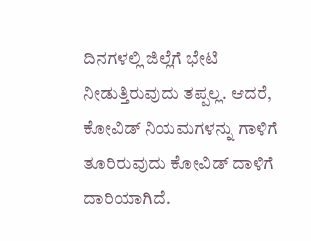ದಿನಗಳಲ್ಲಿ ಜಿಲ್ಲೆಗೆ ಭೇಟಿ ನೀಡುತ್ತಿರುವುದು ತಪ್ಪಲ್ಲ. ಆದರೆ, ಕೋವಿಡ್ ನಿಯಮಗಳನ್ನು ಗಾಳಿಗೆ ತೂರಿರುವುದು ಕೋವಿಡ್ ದಾಳಿಗೆ ದಾರಿಯಾಗಿದೆ.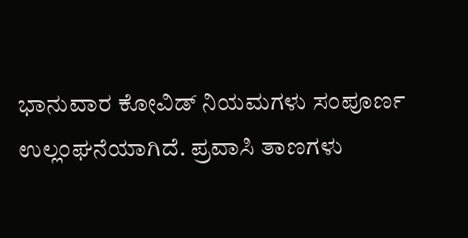ಭಾನುವಾರ ಕೋವಿಡ್ ನಿಯಮಗಳು ಸಂಪೂರ್ಣ ಉಲ್ಲಂಘನೆಯಾಗಿದೆ. ಪ್ರವಾಸಿ ತಾಣಗಳು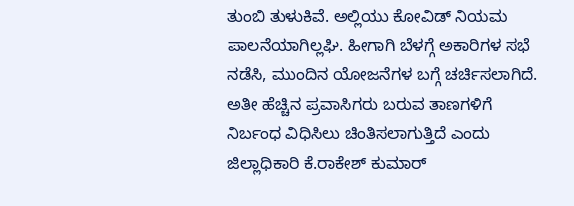ತುಂಬಿ ತುಳುಕಿವೆ. ಅಲ್ಲಿಯು ಕೋವಿಡ್ ನಿಯಮ ಪಾಲನೆಯಾಗಿಲ್ಲಘಿ. ಹೀಗಾಗಿ ಬೆಳಗ್ಗೆ ಅಕಾರಿಗಳ ಸಭೆ ನಡೆಸಿ, ಮುಂದಿನ ಯೋಜನೆಗಳ ಬಗ್ಗೆ ಚರ್ಚಿಸಲಾಗಿದೆ. ಅತೀ ಹೆಚ್ಚಿನ ಪ್ರವಾಸಿಗರು ಬರುವ ತಾಣಗಳಿಗೆ ನಿರ್ಬಂಧ ವಿಧಿಸಿಲು ಚಿಂತಿಸಲಾಗುತ್ತಿದೆ ಎಂದು ಜಿಲ್ಲಾಧಿಕಾರಿ ಕೆ.ರಾಕೇಶ್ ಕುಮಾರ್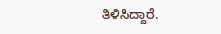ತಿಳಿಸಿದ್ದಾರೆ.